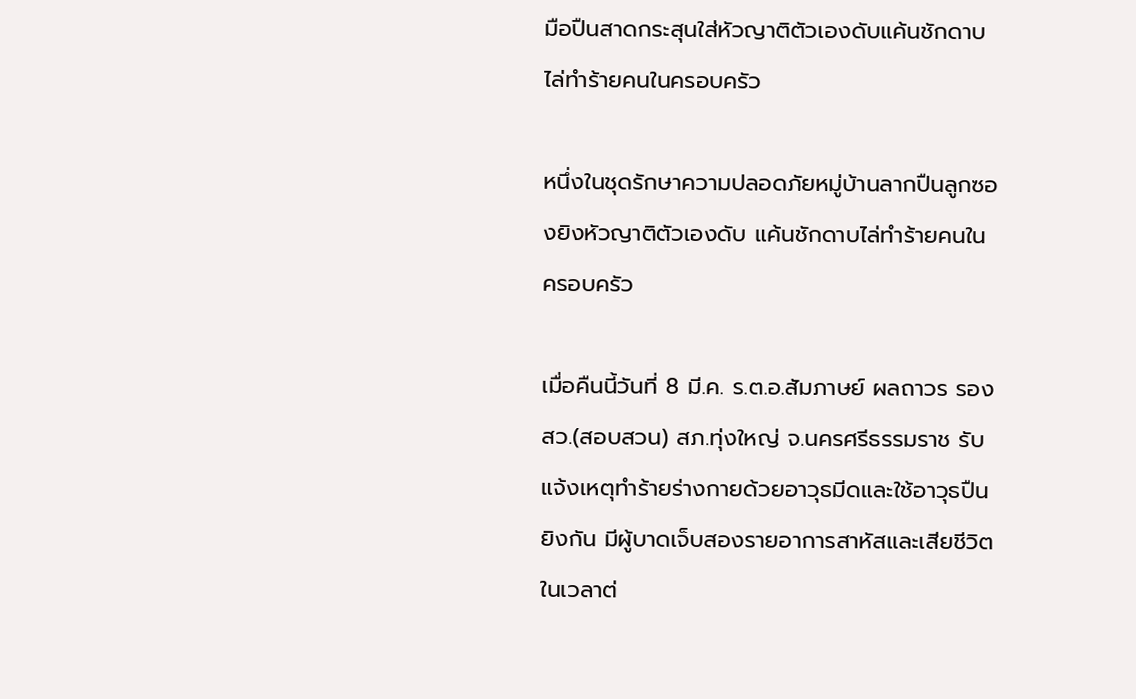มือปืนสาดกระสุนใส่หัวญาติตัวเองดับแค้นชักดาบไล่ทำร้ายคนในครอบครัว

หนึ่งในชุดรักษาความปลอดภัยหมู่บ้านลากปืนลูกซองยิงหัวญาติตัวเองดับ แค้นชักดาบไล่ทำร้ายคนในครอบครัว

เมื่อคืนนี้วันที่ 8 มี.ค. ร.ต.อ.สัมภาษย์ ผลถาวร รอง สว.(สอบสวน) สภ.ทุ่งใหญ่ จ.นครศรีธรรมราช รับแจ้งเหตุทำร้ายร่างกายด้วยอาวุธมีดและใช้อาวุธปืนยิงกัน มีผู้บาดเจ็บสองรายอาการสาหัสและเสียชีวิตในเวลาต่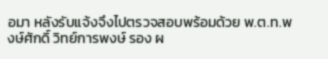อมา หลังรับแจ้งจึงไปตรวจสอบพร้อมด้วย พ.ต.ท.พงษ์ศักดิ์ วิทย์การพงษ์ รอง ผ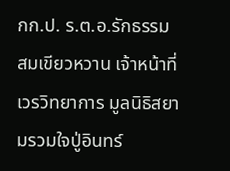กก.ป. ร.ต.อ.รักธรรม สมเขียวหวาน เจ้าหน้าที่เวรวิทยาการ มูลนิธิสยามรวมใจปู่อินทร์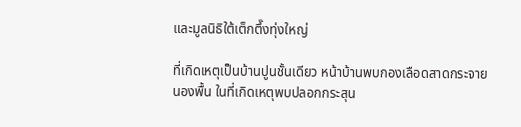และมูลนิธิใต้เต็กตึ๊งทุ่งใหญ่

ที่เกิดเหตุเป็นบ้านปูนชั้นเดียว หน้าบ้านพบกองเลือดสาดกระจายนองพื้น ในที่เกิดเหตุพบปลอกกระสุน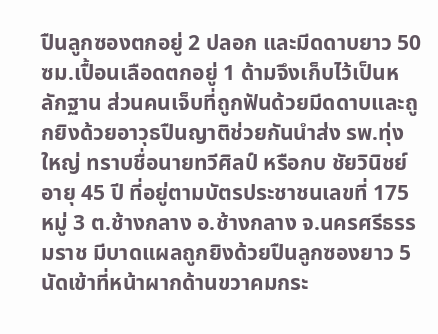ปืนลูกซองตกอยู่ 2 ปลอก และมีดดาบยาว 50 ซม.เปื้อนเลือดตกอยู่ 1 ด้ามจึงเก็บไว้เป็นหลักฐาน ส่วนคนเจ็บที่ถูกฟันด้วยมีดดาบและถูกยิงด้วยอาวุธปืนญาติช่วยกันนำส่ง รพ.ทุ่งใหญ่ ทราบชื่อนายทวีศิลป์ หรือกบ ชัยวินิชย์ อายุ 45 ปี ที่อยู่ตามบัตรประชาชนเลขที่ 175 หมู่ 3 ต.ช้างกลาง อ.ช้างกลาง จ.นครศรีธรรมราช มีบาดแผลถูกยิงด้วยปืนลูกซองยาว 5 นัดเข้าที่หน้าผากด้านขวาคมกระ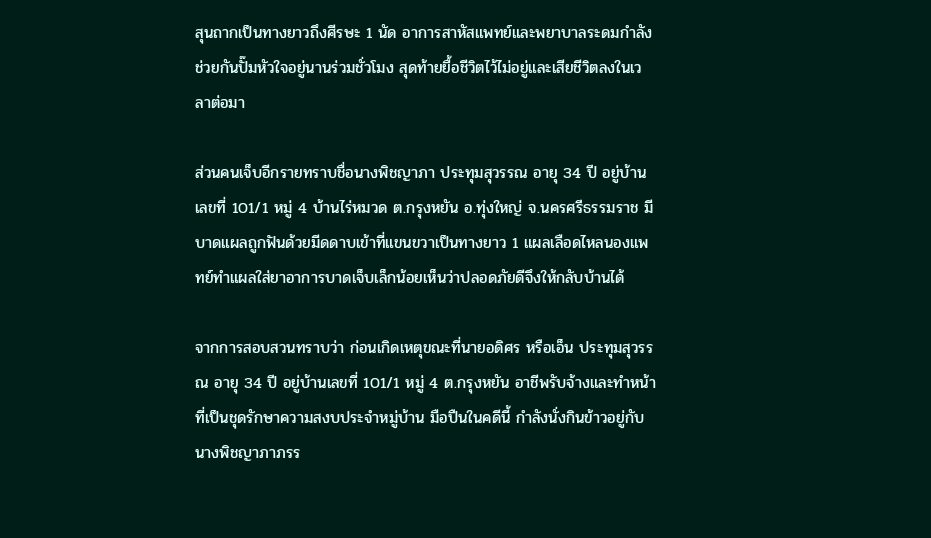สุนถากเป็นทางยาวถึงศีรษะ 1 นัด อาการสาหัสแพทย์และพยาบาลระดมกำลังช่วยกันปั๊มหัวใจอยู่นานร่วมชั่วโมง สุดท้ายยื้อชีวิตไว้ไม่อยู่และเสียชีวิตลงในเวลาต่อมา

ส่วนคนเจ็บอีกรายทราบชื่อนางพิชญาภา ประทุมสุวรรณ อายุ 34 ปี อยู่บ้านเลขที่ 101/1 หมู่ 4 บ้านไร่หมวด ต.กรุงหยัน อ.ทุ่งใหญ่ จ.นครศรีธรรมราช มีบาดแผลถูกฟันด้วยมีดดาบเข้าที่แขนขวาเป็นทางยาว 1 แผลเลือดไหลนองแพทย์ทำแผลใส่ยาอาการบาดเจ็บเล็กน้อยเห็นว่าปลอดภัยดีจึงให้กลับบ้านได้

จากการสอบสวนทราบว่า ก่อนเกิดเหตุขณะที่นายอดิศร หรือเอ็น ประทุมสุวรรณ อายุ 34 ปี อยู่บ้านเลขที่ 101/1 หมู่ 4 ต.กรุงหยัน อาชีพรับจ้างและทำหน้าที่เป็นชุดรักษาความสงบประจำหมู่บ้าน มือปืนในคดีนี้ กำลังนั่งกินข้าวอยู่กับนางพิชญาภาภรร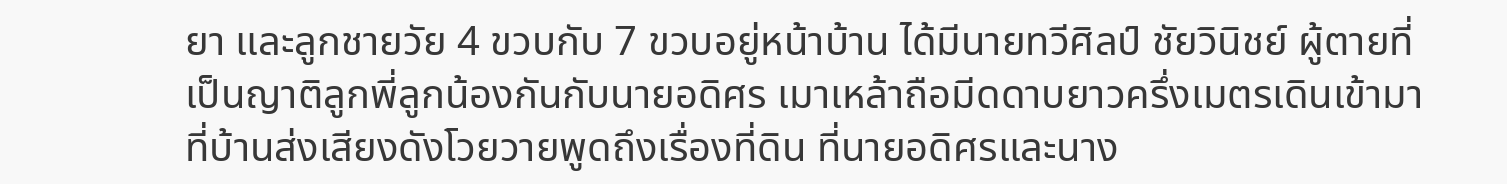ยา และลูกชายวัย 4 ขวบกับ 7 ขวบอยู่หน้าบ้าน ได้มีนายทวีศิลป์ ชัยวินิชย์ ผู้ตายที่เป็นญาติลูกพี่ลูกน้องกันกับนายอดิศร เมาเหล้าถือมีดดาบยาวครึ่งเมตรเดินเข้ามาที่บ้านส่งเสียงดังโวยวายพูดถึงเรื่องที่ดิน ที่นายอดิศรและนาง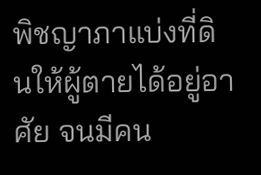พิชญาภาแบ่งที่ดินให้ผู้ตายได้อยู่อาศัย จนมีคน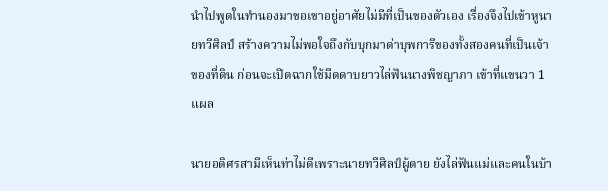นำไปพูดในทำนองมาขอเขาอยู่อาศัยไม่มีที่เป็นของตัวเอง เรื่องจึงไปเข้าหูนายทวีศิลป์ สร้างความไม่พอใจถึงกับบุกมาด่าบุพการีของทั้งสองคนที่เป็นเจ้าของที่ดิน ก่อนจะเปิดฉากใช้มีดดาบยาวไล่ฟันนางพิชญาภา เข้าที่แขนวา 1 แผล

นายอดิศรสามีเห็นท่าไม่ดีเพราะนายทวีศิลป์ผู้ตาย ยังไล่ฟันแม่และคนในบ้า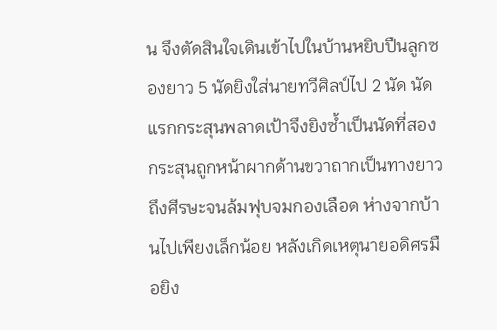น จึงตัดสินใจเดินเข้าไปในบ้านหยิบปืนลูกซองยาว 5 นัดยิงใส่นายทวีศิลป์ไป 2 นัด นัดแรกกระสุนพลาดเป้าจึงยิงซ้ำเป็นนัดที่สอง กระสุนถูกหน้าผากด้านขวาถากเป็นทางยาวถึงศีรษะจนล้มฟุบจมกองเลือด ห่างจากบ้านไปเพียงเล็กน้อย หลังเกิดเหตุนายอดิศรมือยิง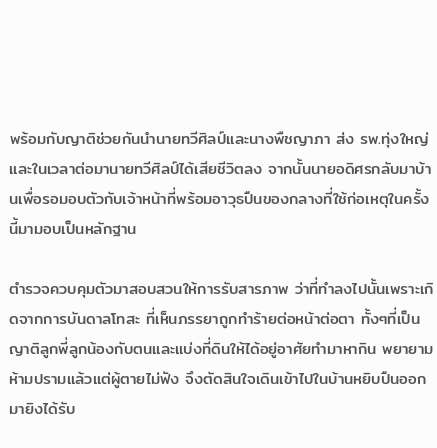พร้อมกับญาติช่วยกันนำนายทวีศิลป์และนางพืชญาภา ส่ง รพ.ทุ่งใหญ่ และในเวลาต่อมานายทวีศิลป์ได้เสียชีวิตลง จากนั้นนายอดิศรกลับมาบ้านเพื่อรอมอบตัวกับเจ้าหน้าที่พร้อมอาวุธปืนของกลางที่ใช้ก่อเหตุในครั้งนี้มามอบเป็นหลักฐาน

ตำรวจควบคุมตัวมาสอบสวนให้การรับสารภาพ ว่าที่ทำลงไปนั้นเพราะเกิดจากการบันดาลโทสะ ที่เห็นภรรยาถูกทำร้ายต่อหน้าต่อตา ทั้งๆที่เป็นญาติลูกพี่ลูกน้องกับตนและแบ่งที่ดินให้ได้อยู่อาศัยทำมาหากิน พยายามห้ามปรามแล้วแต่ผู้ตายไม่ฟัง จึงตัดสินใจเดินเข้าไปในบ้านหยิบปืนออกมายิงได้รับ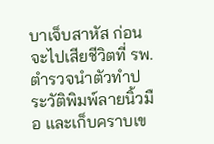บาเจ็บสาหัส ก่อนจะไปเสียชีวิตที่ รพ. ตำรวจนำตัวทำประวัติพิมพ์ลายนิ้วมือ และเก็บคราบเข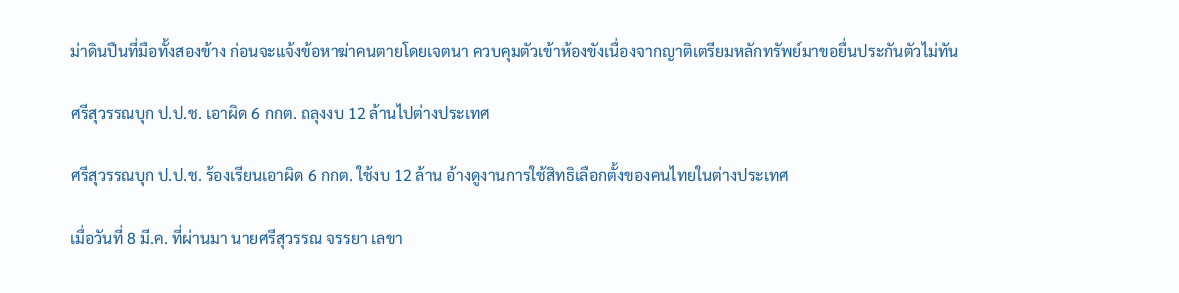ม่าดินปืนที่มือทั้งสองข้าง ก่อนจะแจ้งข้อหาฆ่าคนตายโดยเจตนา ควบคุมตัวเข้าห้องขังเนื่องจากญาติเตรียมหลักทรัพย์มาขอยื่นประกันตัวไม่ทัน

ศรีสุวรรณบุก ป.ป.ช. เอาผิด 6 กกต. ถลุงงบ 12 ล้านไปต่างประเทศ

ศรีสุวรรณบุก ป.ป.ช. ร้องเรียนเอาผิด 6 กกต. ใช้งบ 12 ล้าน อ้างดูงานการใช้สิทธิเลือกตั้งของคนไทยในต่างประเทศ

เมื่อวันที่ 8 มี.ค. ที่ผ่านมา นายศรีสุวรรณ จรรยา เลขา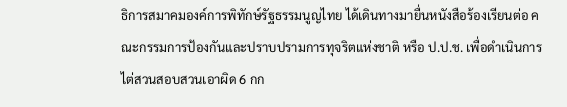ธิการสมาคมองค์การพิทักษ์รัฐธรรมนูญไทย ได้เดินทางมายื่นหนังสือร้องเรียนต่อ คณะกรรมการป้องกันและปราบปรามการทุจริตแห่งชาติ หรือ ป.ป.ช. เพื่อดำเนินการไต่สวนสอบสวนเอาผิด 6 กก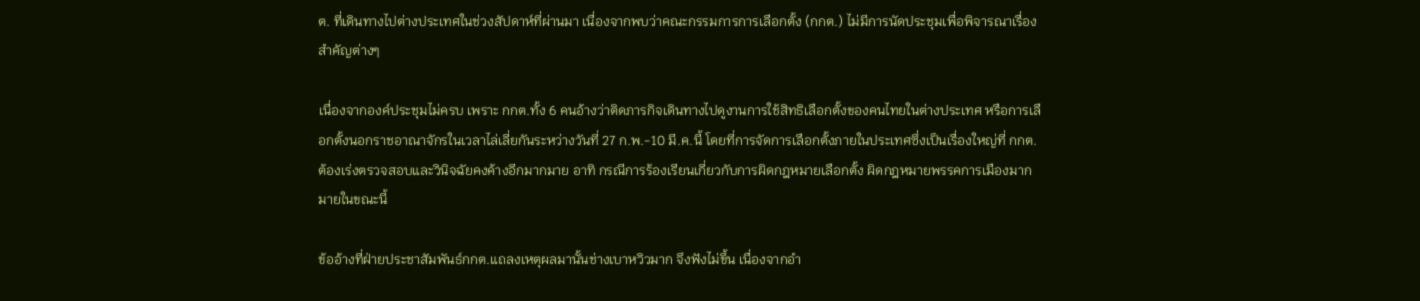ต. ที่เดินทางไปต่างประเทศในช่วงสัปดาห์ที่ผ่านมา เนื่องจากพบว่าคณะกรรมการการเลือกตั้ง (กกต.) ไม่มีการนัดประชุมเพื่อพิจารณาเรื่องสำคัญต่างๆ

เนื่องจากองค์ประชุมไม่ครบ เพราะ กกต.ทั้ง 6 คนอ้างว่าติดภารกิจเดินทางไปดูงานการใช้สิทธิเลือกตั้งของคนไทยในต่างประเทศ หรือการเลือกตั้งนอกราชอาณาจักรในเวลาไล่เลี่ยกันระหว่างวันที่ 27 ก.พ.-10 มี.ค.นี้ โดยที่การจัดการเลือกตั้งภายในประเทศซึ่งเป็นเรื่องใหญ่ที่ กกต. ต้องเร่งตรวจสอบและวินิจฉัยคงค้างอีกมากมาย อาทิ กรณีการร้องเรียนเกี่ยวกับการผิดกฎหมายเลือกตั้ง ผิดกฎหมายพรรคการเมืองมากมายในขณะนี้

ข้ออ้างที่ฝ่ายประชาสัมพันธ์กกต.แถลงเหตุผลมานั้นช่างเบาหวิวมาก จึงฟังไม่ขึ้น เนื่องจากอำ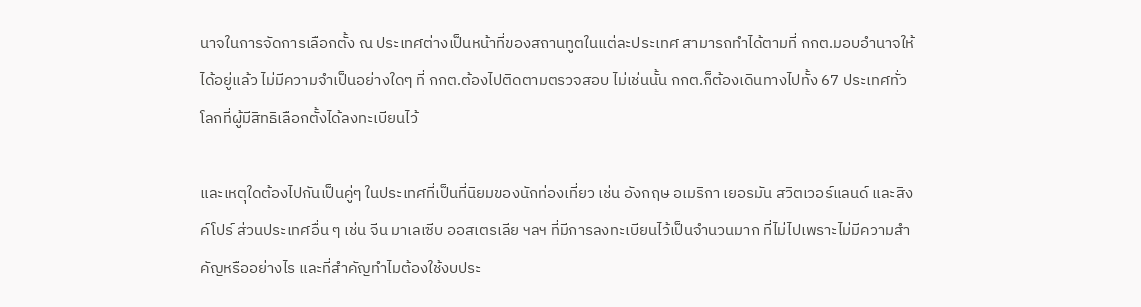นาจในการจัดการเลือกตั้ง ณ ประเทศต่างเป็นหน้าที่ของสถานทูตในแต่ละประเทศ สามารถทำได้ตามที่ กกต.มอบอำนาจให้ได้อยู่แล้ว ไม่มีความจำเป็นอย่างใดๆ ที่ กกต.ต้องไปติดตามตรวจสอบ ไม่เช่นนั้น กกต.ก็ต้องเดินทางไปทั้ง 67 ประเทศทั่วโลกที่ผู้มีสิทธิเลือกตั้งได้ลงทะเบียนไว้

และเหตุใดต้องไปกันเป็นคู่ๆ ในประเทศที่เป็นที่นิยมของนักท่องเที่ยว เช่น อังกฤษ อเมริกา เยอรมัน สวิตเวอร์แลนด์ และสิงค์โปร์ ส่วนประเทศอื่น ๆ เช่น จีน มาเลเซีบ ออสเตรเลีย ฯลฯ ที่มีการลงทะเบียนไว้เป็นจำนวนมาก ที่ไม่ไปเพราะไม่มีความสำคัญหรืออย่างไร และที่สำคัญทำไมต้องใช้งบประ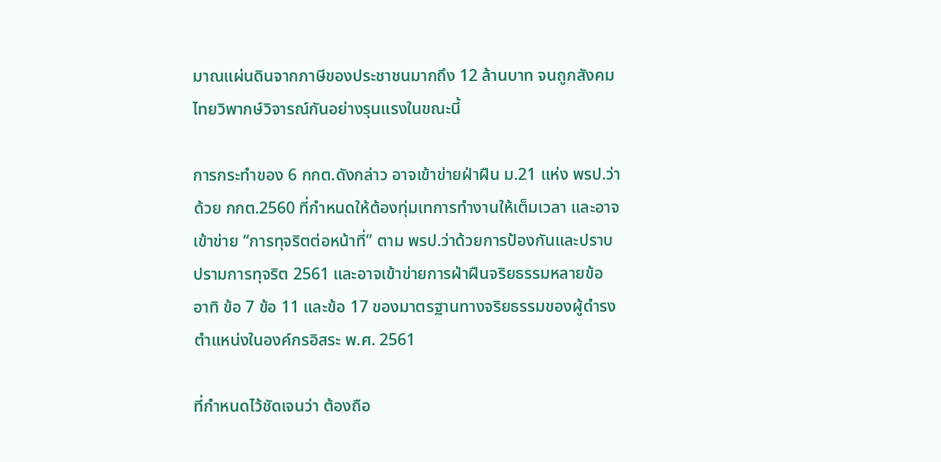มาณแผ่นดินจากภาษีของประชาชนมากถึง 12 ล้านบาท จนถูกสังคมไทยวิพากษ์วิจารณ์กันอย่างรุนแรงในขณะนี้

การกระทำของ 6 กกต.ดังกล่าว อาจเข้าข่ายฝ่าฝืน ม.21 แห่ง พรป.ว่าด้วย กกต.2560 ที่กำหนดให้ต้องทุ่มเทการทำงานให้เต็มเวลา และอาจเข้าข่าย “การทุจริตต่อหน้าที่” ตาม พรป.ว่าด้วยการป้องกันและปราบปรามการทุจริต 2561 และอาจเข้าข่ายการฝ่าฝืนจริยธรรมหลายข้อ อาทิ ข้อ 7 ข้อ 11 และข้อ 17 ของมาตรฐานทางจริยธรรมของผู้ดํารงตําแหน่งในองค์กรอิสระ พ.ศ. 2561

ที่กำหนดไว้ชัดเจนว่า ต้องถือ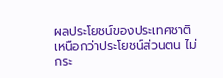ผลประโยชน์ของประเทศชาติเหนือกว่าประโยชน์ส่วนตน ไม่กระ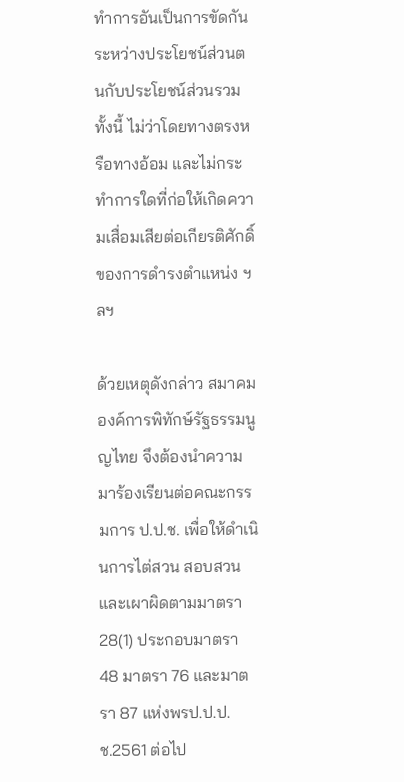ทําการอันเป็นการขัดกันระหว่างประโยชน์ส่วนตนกับประโยชน์ส่วนรวม ทั้งนี้ ไม่ว่าโดยทางตรงหรือทางอ้อม และไม่กระทําการใดที่ก่อให้เกิดความเสื่อมเสียต่อเกียรติศักดิ์ของการดํารงตําแหน่ง ฯลฯ

ด้วยเหตุดังกล่าว สมาคมองค์การพิทักษ์รัฐธรรมนูญไทย จึงต้องนำความมาร้องเรียนต่อคณะกรรมการ ป.ป.ช. เพื่อให้ดำเนินการไต่สวน สอบสวนและเผาผิดตามมาตรา 28(1) ประกอบมาตรา 48 มาตรา 76 และมาตรา 87 แห่งพรป.ป.ป.ช.2561 ต่อไป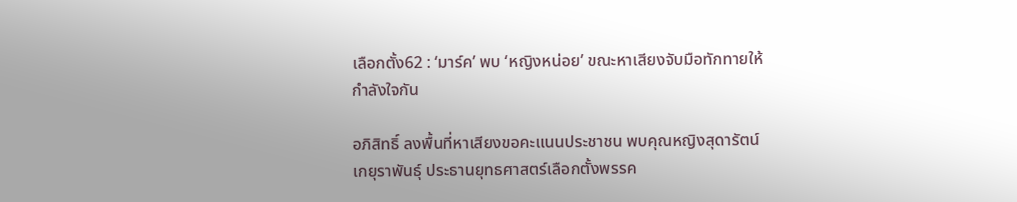เลือกตั้ง62 : ‘มาร์ค’ พบ ‘หญิงหน่อย’ ขณะหาเสียงจับมือทักทายให้กำลังใจกัน

อภิสิทธิ์ ลงพื้นที่หาเสียงขอคะแนนประชาชน พบคุณหญิงสุดารัตน์ เกยุราพันธุ์ ประธานยุทธศาสตร์เลือกตั้งพรรค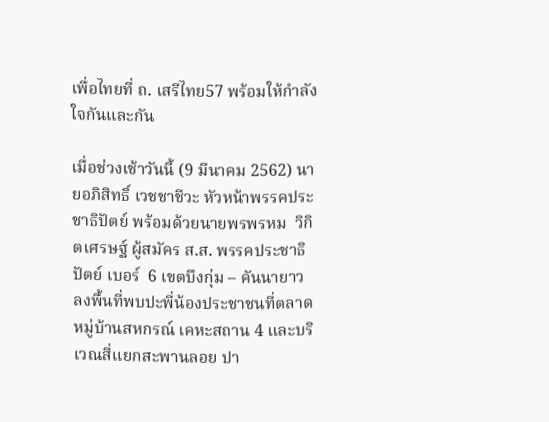เพื่อไทยที่ ถ. เสรีไทย57 พร้อมให้กำลังใจกันและกัน

เมื่อช่วงเช้าวันนี้ (9 มีนาคม 2562) นายอภิสิทธิ์ เวชชาชีวะ หัวหน้าพรรคประชาธิปัตย์ พร้อมด้วยนายพรพรหม  วิกิตเศรษฐ์ ผู้สมัคร ส.ส. พรรคประชาธิปัตย์ เบอร์  6 เขตบึงกุ่ม – คันนายาว  ลงพื้นที่พบปะพี่น้องประชาชนที่ตลาดหมู่บ้านสหกรณ์ เคหะสถาน 4 และบริเวณสี่แยกสะพานลอย ปา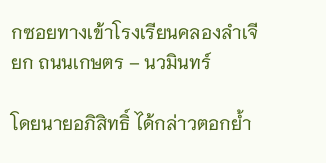กซอยทางเข้าโรงเรียนคลองลำเจียก ถนนเกษตร – นวมินทร์

โดยนายอภิสิทธิ์ ได้กล่าวตอกย้ำ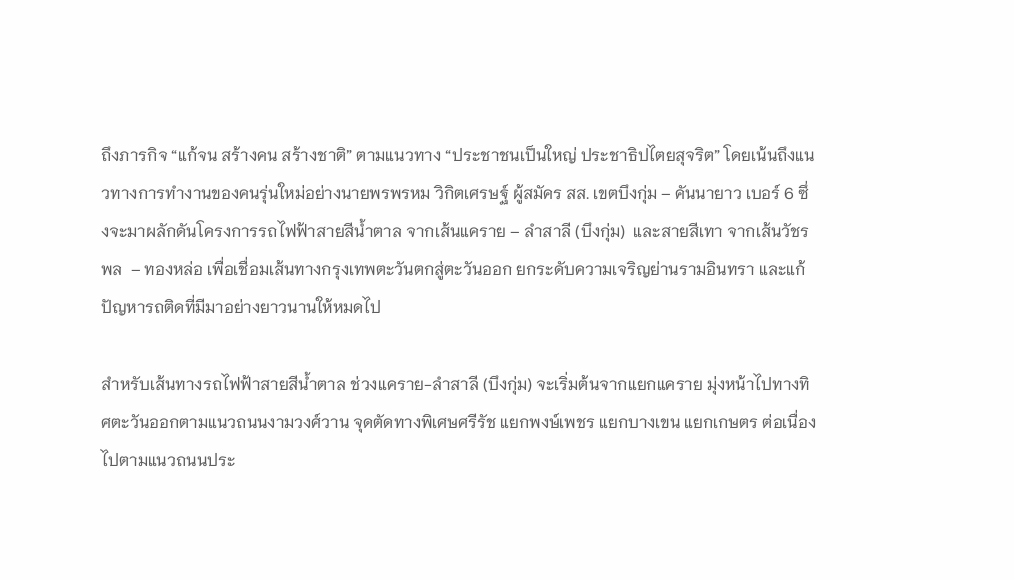ถึงภารกิจ “แก้จน สร้างคน สร้างชาติ” ตามแนวทาง “ประชาชนเป็นใหญ่ ประชาธิปไตยสุจริต” โดยเน้นถึงแนวทางการทำงานของคนรุ่นใหม่อย่างนายพรพรหม วิกิตเศรษฐ์ ผู้สมัคร สส. เขตบึงกุ่ม – คันนายาว เบอร์ 6 ซึ่งจะมาผลักดันโครงการรถไฟฟ้าสายสีน้ำตาล จากเส้นแคราย – ลำสาลี (บึงกุ่ม)  และสายสีเทา จากเส้นวัชรพล  – ทองหล่อ เพื่อเชื่อมเส้นทางกรุงเทพตะวันตกสู่ตะวันออก ยกระดับความเจริญย่านรามอินทรา และแก้ปัญหารถติดที่มีมาอย่างยาวนานให้หมดไป

สำหรับเส้นทางรถไฟฟ้าสายสีน้ำตาล ช่วงแคราย-ลำสาลี (บึงกุ่ม) จะเริ่มต้นจากแยกแคราย มุ่งหน้าไปทางทิศตะวันออกตามแนวถนนงามวงศ์วาน จุดตัดทางพิเศษศรีรัช แยกพงษ์เพชร แยกบางเขน แยกเกษตร ต่อเนื่องไปตามแนวถนนประ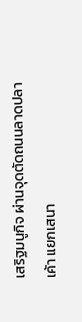เสริฐมนูกิจ ผ่านจุดตัดถนนลาดปลาเค้า แยกเสนา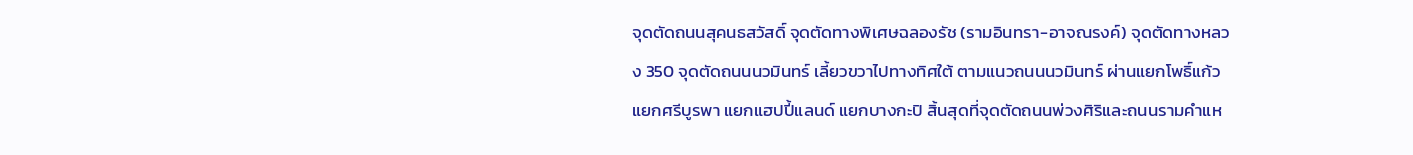จุดตัดถนนสุคนธสวัสดิ์ จุดตัดทางพิเศษฉลองรัช (รามอินทรา-อาจณรงค์) จุดตัดทางหลวง 350 จุดตัดถนนนวมินทร์ เลี้ยวขวาไปทางทิศใต้ ตามแนวถนนนวมินทร์ ผ่านแยกโพธิ์แก้ว แยกศรีบูรพา แยกแฮปปี้แลนด์ แยกบางกะปิ สิ้นสุดที่จุดตัดถนนพ่วงศิริและถนนรามคำแห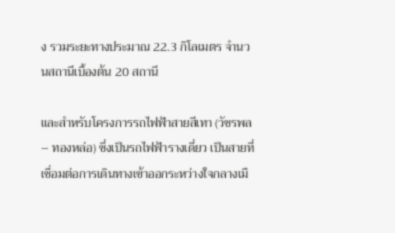ง รวมระยะทางประมาณ 22.3 กิโลเมตร จำนวนสถานีเบื้องต้น 20 สถานี

และสำหรับโครงการรถไฟฟ้าสายสีเทา (วัชรพล – ทองหล่อ) ซึ่งเป็นรถไฟฟ้ารางเดี่ยว เป็นสายที่เชื่อมต่อการเดินทางเข้าออกระหว่างใจกลางเมื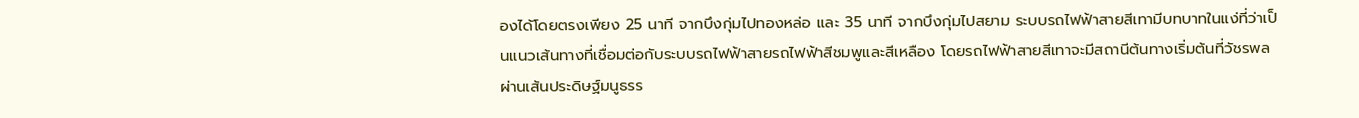องได้โดยตรงเพียง 25 นาที จากบึงกุ่มไปทองหล่อ และ 35 นาที จากบึงกุ่มไปสยาม ระบบรถไฟฟ้าสายสีเทามีบทบาทในแง่ที่ว่าเป็นแนวเส้นทางที่เชื่อมต่อกับระบบรถไฟฟ้าสายรถไฟฟ้าสีชมพูและสีเหลือง โดยรถไฟฟ้าสายสีเทาจะมีสถานีต้นทางเริ่มต้นที่วัชรพล ผ่านเส้นประดิษฐ์มนูธรร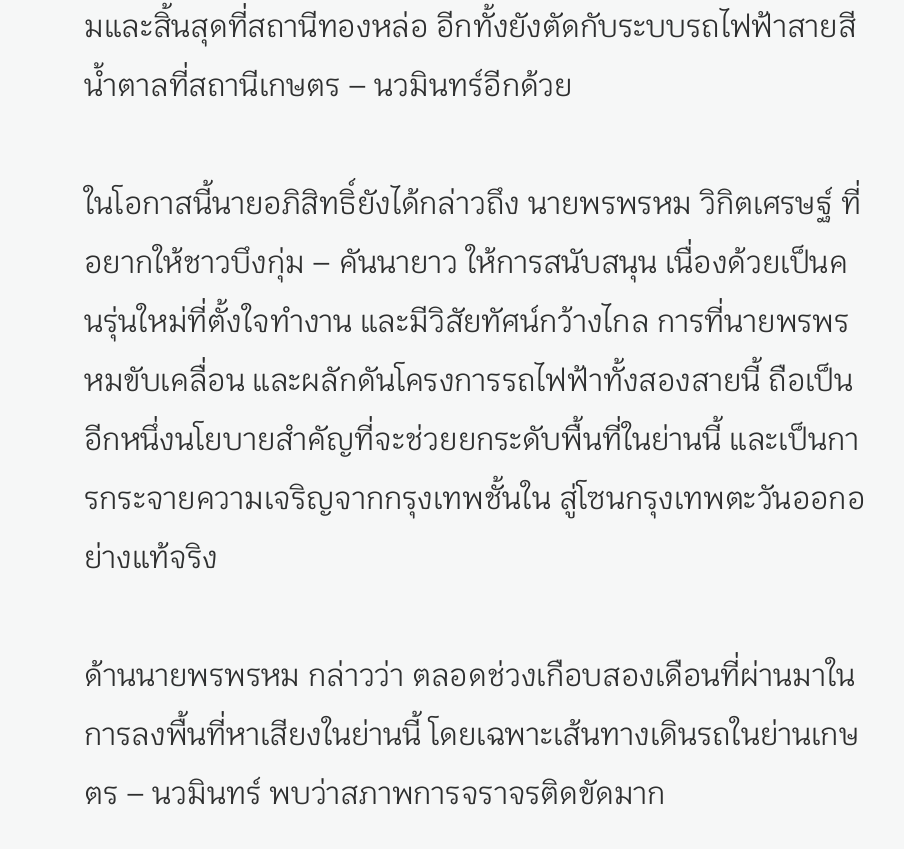มและสิ้นสุดที่สถานีทองหล่อ อีกทั้งยังตัดกับระบบรถไฟฟ้าสายสีน้ำตาลที่สถานีเกษตร – นวมินทร์อีกด้วย

ในโอกาสนี้นายอภิสิทธิ์ยังได้กล่าวถึง นายพรพรหม วิกิตเศรษฐ์ ที่อยากให้ชาวบึงกุ่ม – คันนายาว ให้การสนับสนุน เนื่องด้วยเป็นคนรุ่นใหม่ที่ตั้งใจทำงาน และมีวิสัยทัศน์กว้างไกล การที่นายพรพรหมขับเคลื่อน และผลักดันโครงการรถไฟฟ้าทั้งสองสายนี้ ถือเป็นอีกหนึ่งนโยบายสำคัญที่จะช่วยยกระดับพื้นที่ในย่านนี้ และเป็นการกระจายความเจริญจากกรุงเทพชั้นใน สู่โซนกรุงเทพตะวันออกอย่างแท้จริง

ด้านนายพรพรหม กล่าวว่า ตลอดช่วงเกือบสองเดือนที่ผ่านมาในการลงพื้นที่หาเสียงในย่านนี้ โดยเฉพาะเส้นทางเดินรถในย่านเกษตร – นวมินทร์ พบว่าสภาพการจราจรติดขัดมาก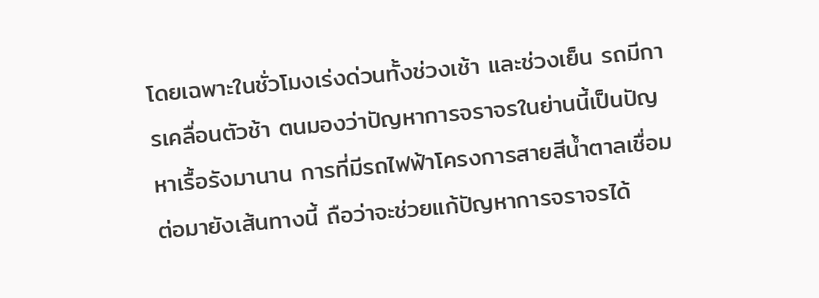โดยเฉพาะในชั่วโมงเร่งด่วนทั้งช่วงเช้า และช่วงเย็น รถมีการเคลื่อนตัวช้า ตนมองว่าปัญหาการจราจรในย่านนี้เป็นปัญหาเรื้อรังมานาน การที่มีรถไฟฟ้าโครงการสายสีน้ำตาลเชื่อมต่อมายังเส้นทางนี้ ถือว่าจะช่วยแก้ปัญหาการจราจรได้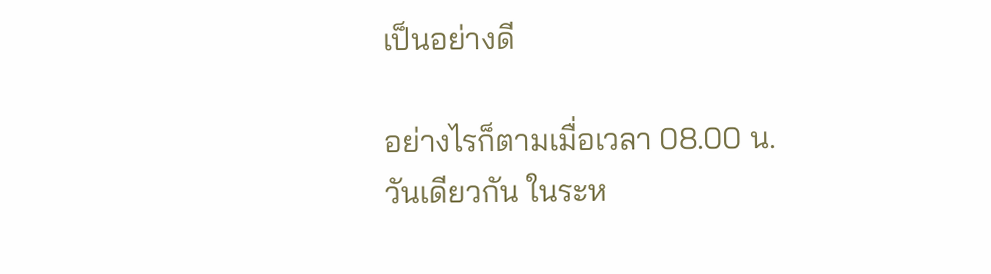เป็นอย่างดี

อย่างไรก็ตามเมื่อเวลา 08.00 น.วันเดียวกัน ในระห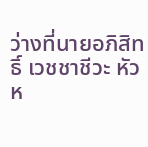ว่างที่นายอภิสิทธิ์ เวชชาชีวะ หัวห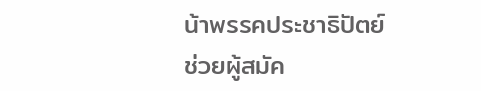น้าพรรคประชาธิปัตย์ ช่วยผู้สมัค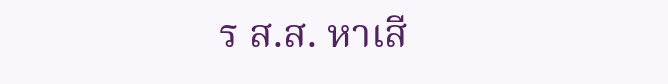ร ส.ส. หาเสี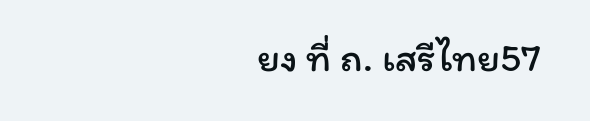ยง ที่ ถ. เสรีไทย57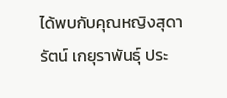ได้พบกับคุณหญิงสุดารัตน์ เกยุราพันธุ์ ประ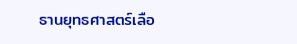ธานยุทธศาสตร์เลือ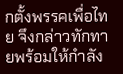กตั้งพรรคเพื่อไทย จึงกล่าวทักทายพร้อมให้กำลัง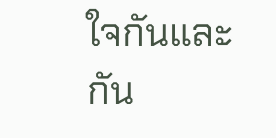ใจกันและกัน